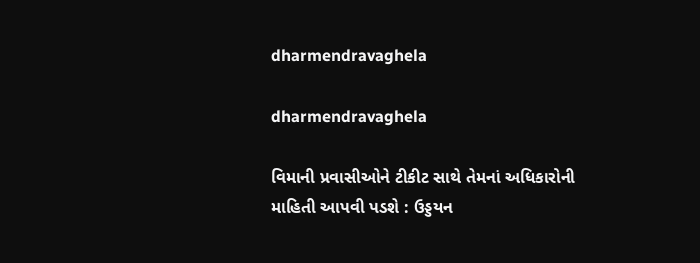dharmendravaghela

dharmendravaghela

વિમાની પ્રવાસીઓને ટીકીટ સાથે તેમનાં અધિકારોની માહિતી આપવી પડશે : ઉડ્ડયન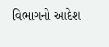વિભાગનો આદેશ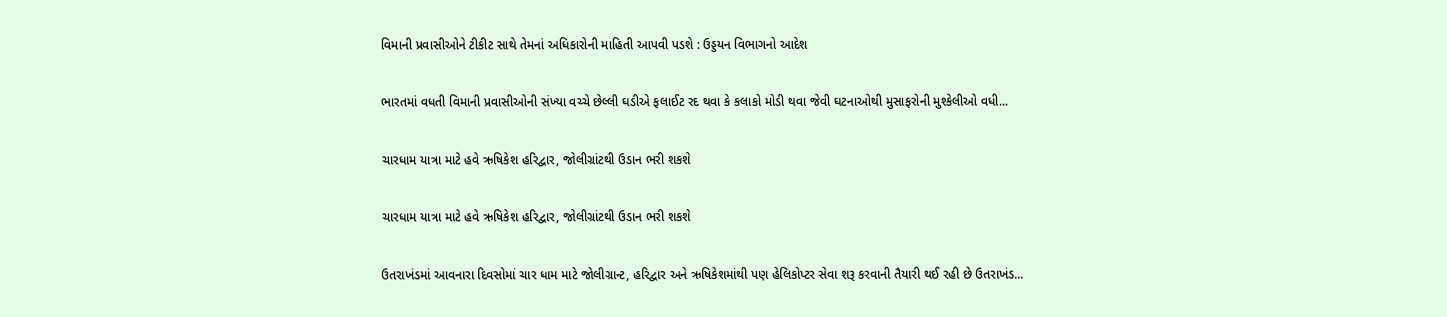વિમાની પ્રવાસીઓને ટીકીટ સાથે તેમનાં અધિકારોની માહિતી આપવી પડશે : ઉડ્ડયન વિભાગનો આદેશ

ભારતમાં વધતી વિમાની પ્રવાસીઓની સંખ્યા વચ્ચે છેલ્લી ઘડીએ ફલાઈટ રદ થવા કે કલાકો મોડી થવા જેવી ઘટનાઓથી મુસાફરોની મુશ્કેલીઓ વધી...

ચારધામ યાત્રા માટે હવે ઋષિકેશ હરિદ્વાર, જોલીગ્રાંટથી ઉડાન ભરી શકશે

ચારધામ યાત્રા માટે હવે ઋષિકેશ હરિદ્વાર, જોલીગ્રાંટથી ઉડાન ભરી શકશે

ઉતરાખંડમાં આવનારા દિવસોમાં ચાર ધામ માટે જોલીગ્રાન્ટ, હરિદ્વાર અને ઋષિકેશમાંથી પણ હેલિકોપ્ટર સેવા શરૂ કરવાની તૈયારી થઈ રહી છે ઉતરાખંડ...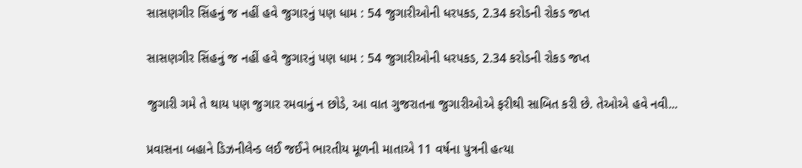સાસણગીર સિંહનું જ નહીં હવે જુગારનું પણ ધામ : 54 જુગારીઓની ધરપકડ, 2.34 કરોડની રોકડ જપ્ત

સાસણગીર સિંહનું જ નહીં હવે જુગારનું પણ ધામ : 54 જુગારીઓની ધરપકડ, 2.34 કરોડની રોકડ જપ્ત

જુગારી ગમે તે થાય પણ જુગાર રમવાનું ન છોડે, આ વાત ગુજરાતના જુગારીઓએ ફરીથી સાબિત કરી છે. તેઓએ હવે નવી...

પ્રવાસના બહાને ડિઝનીલેન્ડ લઈ જઈને ભારતીય મૂળની માતાએ 11 વર્ષના પુત્રની હત્યા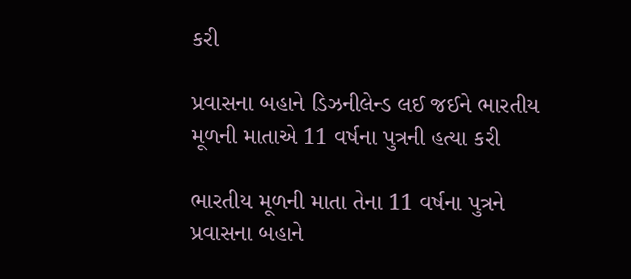કરી

પ્રવાસના બહાને ડિઝનીલેન્ડ લઈ જઈને ભારતીય મૂળની માતાએ 11 વર્ષના પુત્રની હત્યા કરી

ભારતીય મૂળની માતા તેના 11 વર્ષના પુત્રને પ્રવાસના બહાને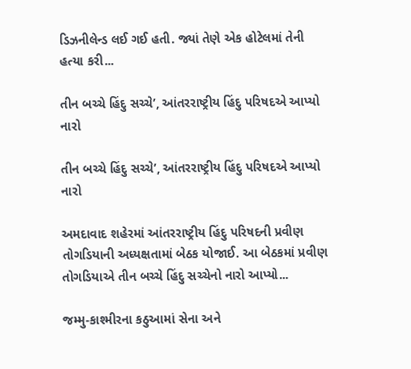ડિઝનીલેન્ડ લઈ ગઈ હતી. જ્યાં તેણે એક હોટેલમાં તેની હત્યા કરી...

તીન બચ્ચે હિંદુ સચ્ચે’, આંતરરાષ્ટ્રીય હિંદુ પરિષદએ આપ્યો નારો

તીન બચ્ચે હિંદુ સચ્ચે’, આંતરરાષ્ટ્રીય હિંદુ પરિષદએ આપ્યો નારો

અમદાવાદ શહેરમાં આંતરરાષ્ટ્રીય હિંદુ પરિષદની પ્રવીણ તોગડિયાની અધ્યક્ષતામાં બેઠક યોજાઈ. આ બેઠકમાં પ્રવીણ તોગડિયાએ તીન બચ્ચે હિંદુ સચ્ચેનો નારો આપ્યો...

જમ્મુ-કાશ્મીરના કઠુઆમાં સેના અને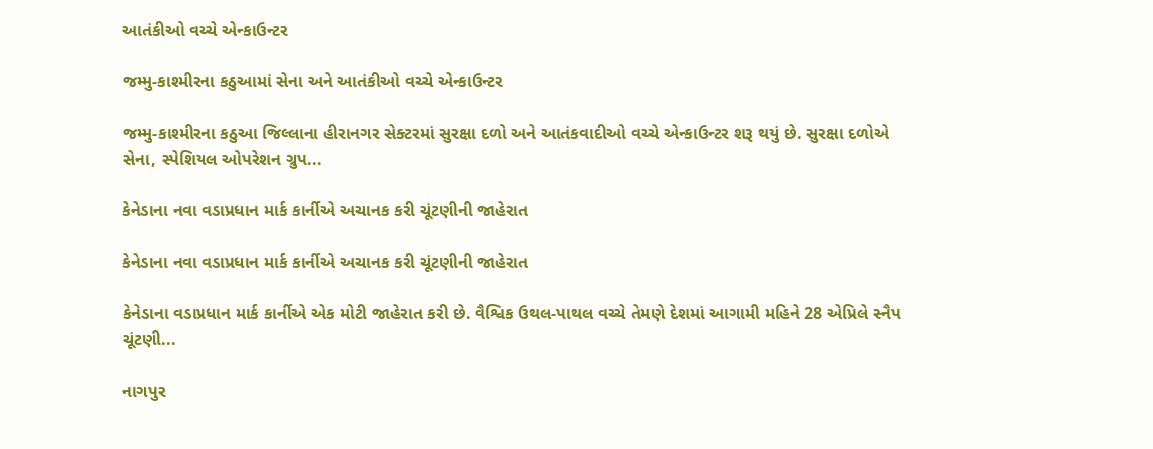આતંકીઓ વચ્ચે એન્કાઉન્ટર

જમ્મુ-કાશ્મીરના કઠુઆમાં સેના અને આતંકીઓ વચ્ચે એન્કાઉન્ટર

જમ્મુ-કાશ્મીરના કઠુઆ જિલ્લાના હીરાનગર સેક્ટરમાં સુરક્ષા દળો અને આતંકવાદીઓ વચ્ચે એન્કાઉન્ટર શરૂ થયું છે. સુરક્ષા દળોએ સેના, સ્પેશિયલ ઓપરેશન ગ્રુપ...

કેનેડાના નવા વડાપ્રધાન માર્ક કાર્નીએ અચાનક કરી ચૂંટણીની જાહેરાત

કેનેડાના નવા વડાપ્રધાન માર્ક કાર્નીએ અચાનક કરી ચૂંટણીની જાહેરાત

કેનેડાના વડાપ્રધાન માર્ક કાર્નીએ એક મોટી જાહેરાત કરી છે. વૈશ્વિક ઉથલ-પાથલ વચ્ચે તેમણે દેશમાં આગામી મહિને 28 એપ્રિલે સ્નૈપ ચૂંટણી...

નાગપુર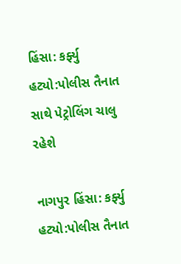હિંસા: કર્ફ્યુ હટ્યો:પોલીસ તૈનાત સાથે પેટ્રોલિંગ ચાલુ રહેશે

નાગપુર હિંસા: કર્ફ્યુ હટ્યો:પોલીસ તૈનાત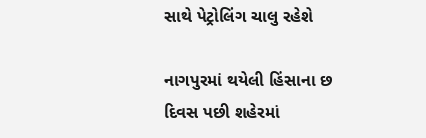સાથે પેટ્રોલિંગ ચાલુ રહેશે

નાગપુરમાં થયેલી હિંસાના છ દિવસ પછી શહેરમાં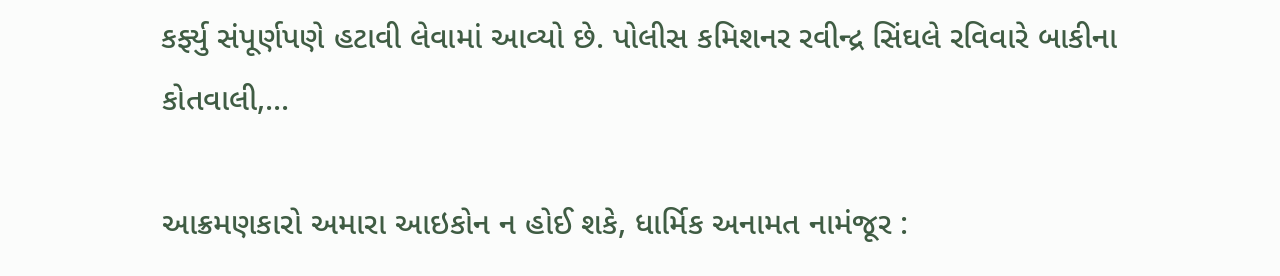કર્ફ્યુ સંપૂર્ણપણે હટાવી લેવામાં આવ્યો છે. પોલીસ કમિશનર રવીન્દ્ર સિંઘલે રવિવારે બાકીના કોતવાલી,...

આક્રમણકારો અમારા આઇકોન ન હોઈ શકે, ધાર્મિક અનામત નામંજૂર :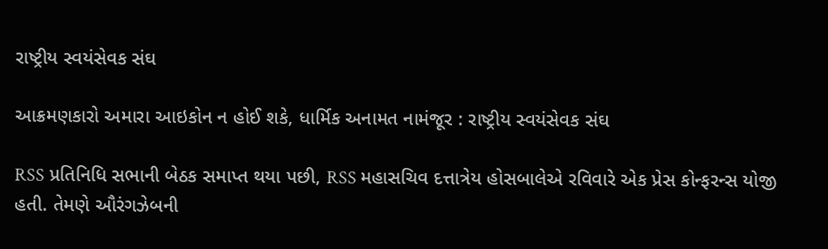રાષ્ટ્રીય સ્વયંસેવક સંઘ

આક્રમણકારો અમારા આઇકોન ન હોઈ શકે, ધાર્મિક અનામત નામંજૂર : રાષ્ટ્રીય સ્વયંસેવક સંઘ

RSS પ્રતિનિધિ સભાની બેઠક સમાપ્ત થયા પછી, RSS મહાસચિવ દત્તાત્રેય હોસબાલેએ રવિવારે એક પ્રેસ કોન્ફરન્સ યોજી હતી. તેમણે ઔરંગઝેબની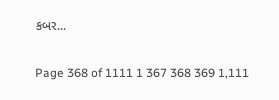કબર...

Page 368 of 1111 1 367 368 369 1,111